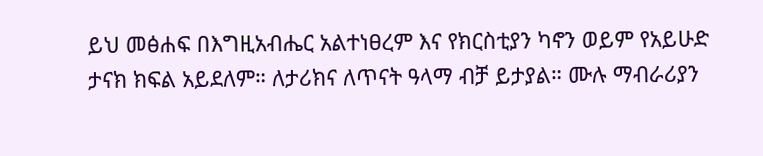ይህ መፅሐፍ በእግዚአብሔር አልተነፀረም እና የክርስቲያን ካኖን ወይም የአይሁድ ታናክ ክፍል አይደለም። ለታሪክና ለጥናት ዓላማ ብቻ ይታያል። ሙሉ ማብራሪያን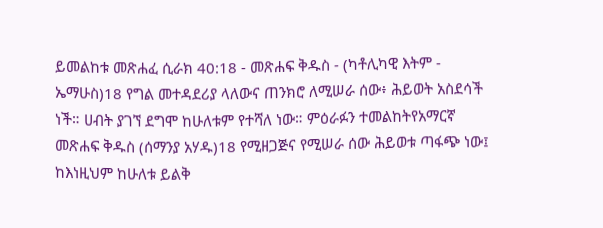ይመልከቱ መጽሐፈ ሲራክ 40:18 - መጽሐፍ ቅዱስ - (ካቶሊካዊ እትም - ኤማሁስ)18 የግል መተዳደሪያ ላለውና ጠንክሮ ለሚሠራ ሰው፥ ሕይወት አስደሳች ነች። ሀብት ያገኘ ደግሞ ከሁለቱም የተሻለ ነው። ምዕራፉን ተመልከትየአማርኛ መጽሐፍ ቅዱስ (ሰማንያ አሃዱ)18 የሚዘጋጅና የሚሠራ ሰው ሕይወቱ ጣፋጭ ነው፤ ከእነዚህም ከሁለቱ ይልቅ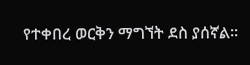የተቀበረ ወርቅን ማግኘት ደስ ያሰኛል።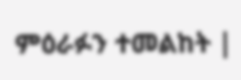ምዕራፉን ተመልከት |